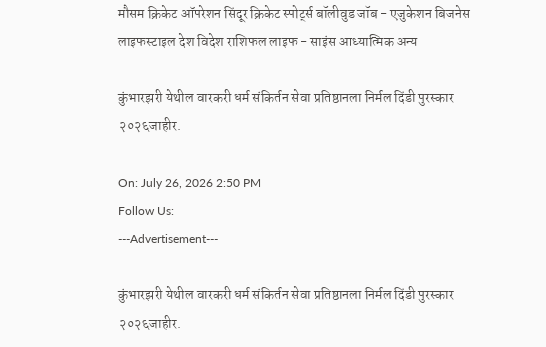मौसम क्रिकेट ऑपरेशन सिंदूर क्रिकेट स्पोर्ट्स बॉलीवुड जॉब - एजुकेशन बिजनेस लाइफस्टाइल देश विदेश राशिफल लाइफ - साइंस आध्यात्मिक अन्य

कुंभारझरी येथील वारकरी धर्म संकिर्तन सेवा प्रतिष्ठानला निर्मल दिंडी पुरस्कार २०२६जाहीर.

On: July 26, 2026 2:50 PM
Follow Us:
---Advertisement---

कुंभारझरी येथील ‌वारकरी धर्म संकिर्तन सेवा प्रतिष्ठानला निर्मल दिंडी पुरस्कार २०२६जाहीर.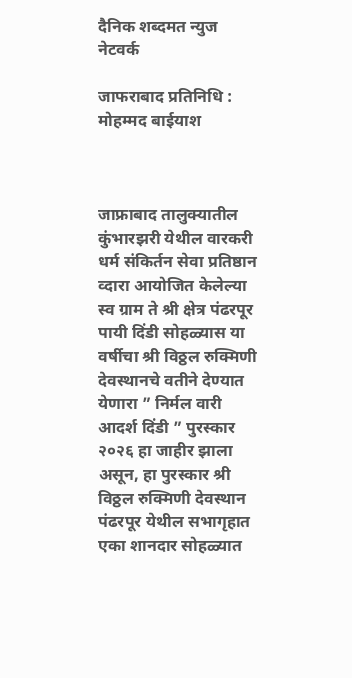दैनिक शब्दमत न्युज नेटवर्क

जाफराबाद प्रतिनिधि : मोहम्मद बाईयाश



जाफ्राबाद तालुक्यातील कुंभारझरी येथील ‌वारकरी धर्म संकिर्तन सेवा प्रतिष्ठान व्दारा आयोजित केलेल्या स्व ग्राम ते श्री क्षेत्र पंढरपूर पायी दिंडी सोहळ्यास या वर्षीचा श्री विठ्ठल रुक्मिणी देवस्थानचे वतीने देण्यात येणारा ” निर्मल वारी आदर्श दिंडी ” पुरस्कार २०२६ हा जाहीर झाला असून, हा पुरस्कार श्री विठ्ठल रुक्मिणी देवस्थान पंढरपूर येथील सभागृहात एका शानदार सोहळ्यात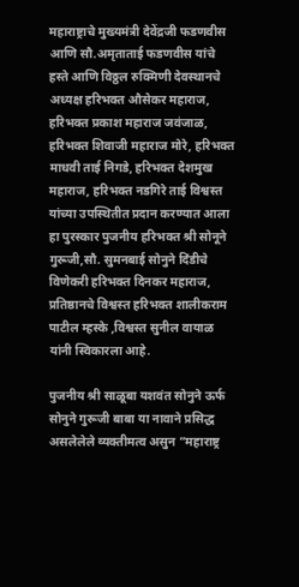महाराष्ट्राचे मुख्यमंत्री देवेंद्रजी फडणवीस आणि सौ.अमृताताई फडणवीस यांचे हस्ते आणि विठ्ठल रुक्मिणी देवस्थानचे अध्यक्ष हरिभक्त औसेकर महाराज, हरिभक्त प्रकाश महाराज जवंजाळ, हरिभक्त शिवाजी महाराज मोरे, हरिभक्त माधवी ताई निगडे, हरिभक्त देशमुख महाराज, हरिभक्त नडगिरे ताई विश्वस्त यांच्या उपस्थितीत प्रदान करण्यात आला हा पुरस्कार पुजनीय हरिभक्त श्री सोनूने गुरूजी,सौ. सुमनबाई सोनुने दिंडीचे विणेकरी हरिभक्त दिनकर महाराज, प्रतिष्ठानचे विश्वस्त हरिभक्त शालीकराम पाटील म्हस्के ,विश्वस्त सुनील वायाळ यांनी स्विकारला आहे.

पुजनीय श्री साळूबा यशवंत सोनुने ऊर्फ सोनुने गुरूजी बाबा या नावाने प्रसिद्ध असलेलेले व्यक्तीमत्व असुन “महाराष्ट्र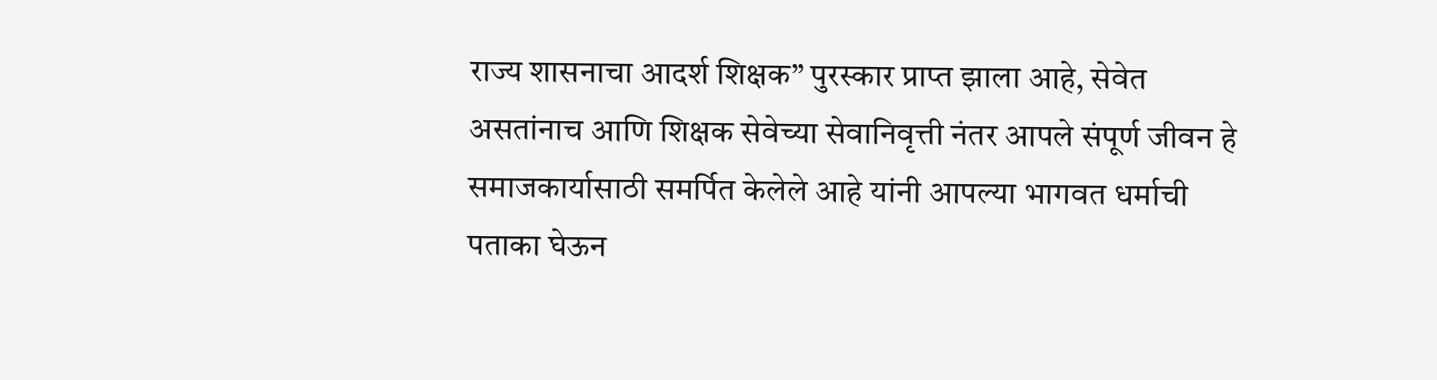राज्य शासनाचा आदर्श शिक्षक” पुरस्कार प्राप्त झाला आहे, सेवेत असतांनाच आणि शिक्षक सेवेच्या सेवानिवृत्ती नंतर आपले संपूर्ण जीवन हे समाजकार्यासाठी समर्पित केलेले आहे यांनी आपल्या भागवत धर्माची पताका घेऊन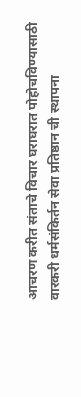आचरण करीत संताचे विचार घराघरात पोहोचविण्यासाठी वारकरी धर्मसंकिर्तन सेवा प्रतिष्ठान ची स्थापना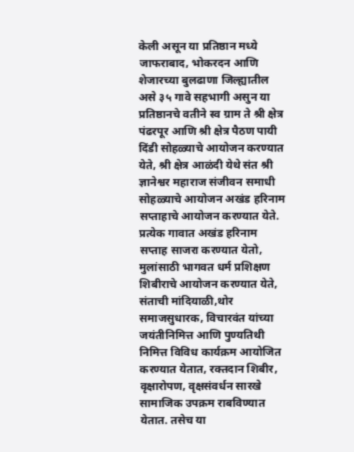केली असून या प्रतिष्ठान मध्ये जाफराबाद, भोकरदन आणि शेजारच्या बुलढाणा जिल्ह्यातील असे ३५ गावे सहभागी असुन या प्रतिष्ठानचे वतीने स्व ग्राम ते श्री क्षेत्र पंढरपूर आणि श्री क्षेत्र पैठण पायी दिंडी सोहळ्याचे आयोजन करण्यात येते, श्री क्षेत्र आळंदी येथे संत श्री ज्ञानेश्वर महाराज संजीवन समाधी सोहळ्याचे आयोजन अखंड हरिनाम सप्ताहाचे आयोजन करण्यात येते. प्रत्येक गावात अखंड हरिनाम सप्ताह साजरा करण्यात येतो, मुलांसाठी भागवत धर्म प्रशिक्षण शिबीराचे आयोजन करण्यात येते, संताची मांदियाळी,थोर समाजसुधारक, विचारवंत यांच्या जयंतीनिमित्त आणि पुण्यतिथी निमित्त विविध कार्यक्रम आयोजित करण्यात येतात, रक्तदान शिबीर, वृक्षारोपण, वृक्षसंवर्धन सारखे सामाजिक उपक्रम राबविण्यात येतात. तसेच या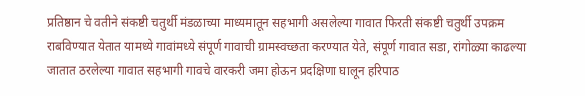प्रतिष्ठान चे वतीने संकष्टी चतुर्थी मंडळाच्या माध्यमातून सहभागी असलेल्या गावात फिरती संकष्टी चतुर्थी उपक्रम राबविण्यात येतात यामध्ये गावांमध्ये संपूर्ण गावाची ग्रामस्वच्छता करण्यात येते, संपूर्ण गावात सडा, रांगोळ्या काढल्या जातात ठरलेल्या गावात सहभागी गावचे वारकरी जमा होऊन प्रदक्षिणा घालून हरिपाठ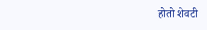होतो शेवटी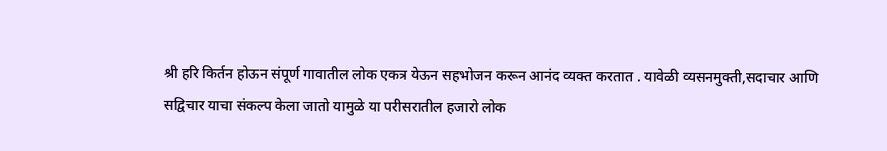श्री हरि किर्तन होऊन संपूर्ण गावातील लोक एकत्र येऊन सहभोजन करून आनंद व्यक्त करतात . यावेळी व्यसनमुक्ती,सदाचार आणि सद्विचार याचा संकल्प केला जातो यामुळे या परीसरातील हजारो लोक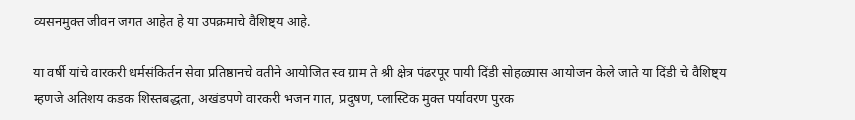व्यसनमुक्त जीवन जगत आहेत हे या उपक्रमाचे वैशिष्ट्य आहे.

या वर्षी यांचे वारकरी धर्मसंकिर्तन सेवा प्रतिष्ठानचे वतीने आयोजित स्व ग्राम ते श्री क्षेत्र पंढरपूर पायी दिंडी सोहळ्यास आयोजन केले जाते या दिंडी चे वैशिष्ट्य म्हणजे अतिशय कडक शिस्तबद्धता, अखंडपणे वारकरी भजन गात, प्रदुषण, प्लास्टिक मुक्त पर्यावरण पुरक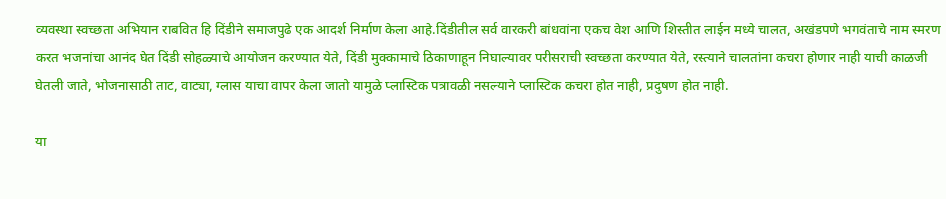व्यवस्था स्वच्छता अभियान राबवित हि दिंडीने समाजपुढे एक आदर्श निर्माण केला आहे.दिंडीतील सर्व वारकरी बांधवांना एकच वेश आणि शिस्तीत लाईन मध्ये चालत, अखंडपणे भगवंताचे नाम स्मरण करत भजनांचा आनंद घेत दिंडी सोहळ्याचे आयोजन करण्यात येते, दिंडी मुक्कामाचे ठिकाणाहून निघाल्यावर परीसराची स्वच्छता करण्यात येते, रस्त्याने चालतांना कचरा होणार नाही याची काळजी घेतली जाते, भोजनासाठी ताट, वाट्या, ग्लास याचा वापर केला जातो यामुळे प्लास्टिक पत्रावळी नसल्याने प्लास्टिक कचरा होत नाही, प्रदुषण होत नाही.

या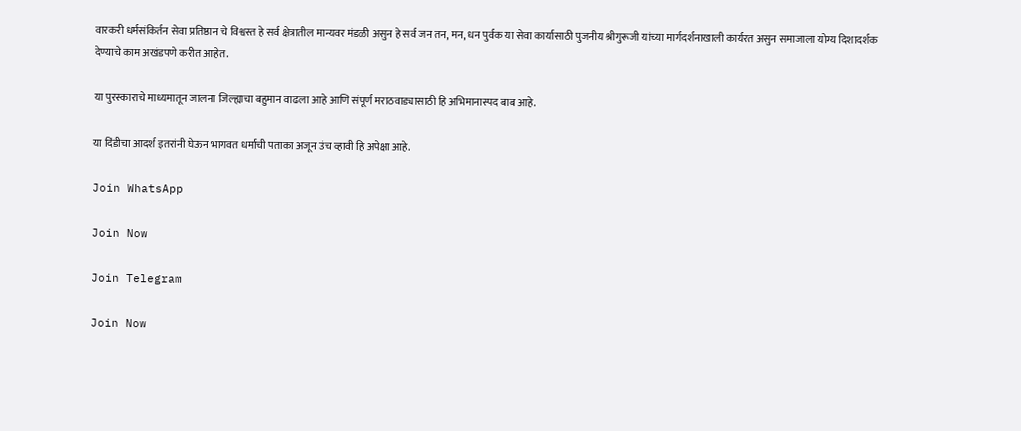वारकरी धर्मसंकिर्तन सेवा प्रतिष्ठान चे विश्वस्त हे सर्व क्षेत्रातील मान्यवर मंडळी असुन हे सर्व जन तन, मन, धन पुर्वक या सेवा कार्यासाठी पुजनीय श्रीगुरूजी यांच्या मार्गदर्शनाखाली कार्यरत असुन समाजाला योग्य दिशादर्शक देण्याचे काम अखंडपणे करीत आहेत.

या पुरस्काराचे माध्यमातून जालना जिल्ह्याचा बहुमान वाढला आहे आणि संपूर्ण मराठवाड्यासाठी हि अभिमानास्पद बाब आहे.

या दिंडीचा आदर्श इतरांनी घेऊन भागवत धर्माची पताका अजून उंच व्हावी हि अपेक्षा आहे.

Join WhatsApp

Join Now

Join Telegram

Join Now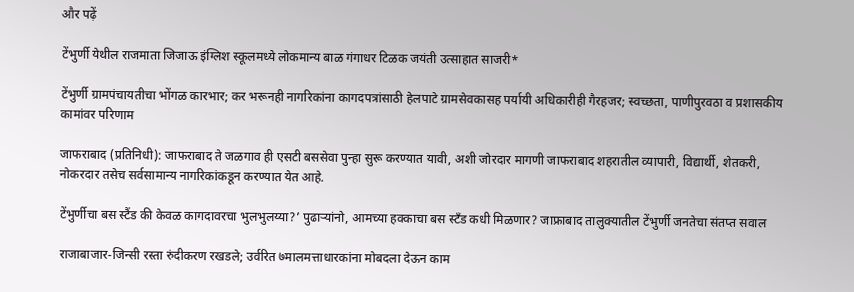और पढ़ें

टेंभुर्णी येथील राजमाता जिजाऊ इंग्लिश स्कूलमध्ये लोकमान्य बाळ गंगाधर टिळक जयंती उत्साहात साजरी*

टेंभुर्णी ग्रामपंचायतीचा भोंगळ कारभार; कर भरूनही नागरिकांना कागदपत्रांसाठी हेलपाटे ग्रामसेवकासह पर्यायी अधिकारीही गैरहजर; स्वच्छता, पाणीपुरवठा व प्रशासकीय कामांवर परिणाम

जाफराबाद (प्रतिनिधी): जाफराबाद ते जळगाव ही एसटी बससेवा पुन्हा सुरू करण्यात यावी, अशी जोरदार मागणी जाफराबाद शहरातील व्यापारी, विद्यार्थी, शेतकरी, नोकरदार तसेच सर्वसामान्य नागरिकांकडून करण्यात येत आहे.

टेंभुर्णीचा बस स्टैंड की केवळ कागदावरचा भुलभुलय्या?’ पुढाऱ्यांनो, आमच्या हक्काचा बस स्टँड कधी मिळणार? जाफ्राबाद तालुक्यातील टेंभुर्णी जनतेचा संतप्त सवाल

राजाबाजार-जिन्सी रस्ता रुंदीकरण रखडले; उर्वरित ७मालमत्ताधारकांना मोबदला देऊन काम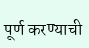पूर्ण करण्याची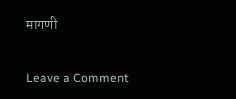मागणी

Leave a Comment